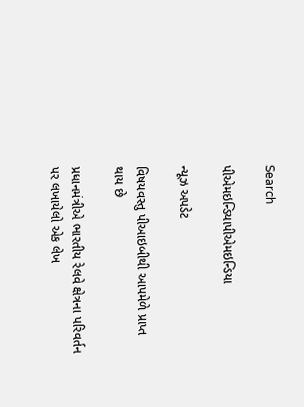Search

પીએમઇન્ડિયાપીએમઇન્ડિયા

ન્યૂઝ અપડેટ

વિષયવસ્તુ પીઆઇબીથી આપમેળે પ્રાપ્ત થાય છે

પ્રધાનમંત્રીએ ભારતીય રેલવે ક્ષેત્રના પરિવર્તન પર લખાયેલો એક લેખ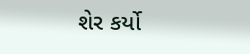શેર કર્યો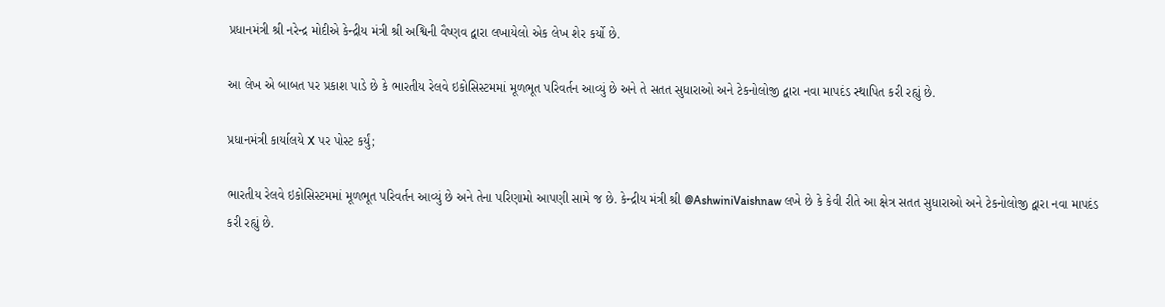પ્રધાનમંત્રી શ્રી નરેન્દ્ર મોદીએ કેન્દ્રીય મંત્રી શ્રી અશ્વિની વૈષ્ણવ દ્વારા લખાયેલો એક લેખ શેર કર્યો છે.

આ લેખ એ બાબત પર પ્રકાશ પાડે છે કે ભારતીય રેલવે ઇકોસિસ્ટમમાં મૂળભૂત પરિવર્તન આવ્યું છે અને તે સતત સુધારાઓ અને ટેકનોલોજી દ્વારા નવા માપદંડ સ્થાપિત કરી રહ્યું છે.

પ્રધાનમંત્રી કાર્યાલયે X પર પોસ્ટ કર્યું;

ભારતીય રેલવે ઇકોસિસ્ટમમાં મૂળભૂત પરિવર્તન આવ્યું છે અને તેના પરિણામો આપણી સામે જ છે. કેન્દ્રીય મંત્રી શ્રી @AshwiniVaishnaw લખે છે કે કેવી રીતે આ ક્ષેત્ર સતત સુધારાઓ અને ટેકનોલોજી દ્વારા નવા માપદંડ કરી રહ્યું છે.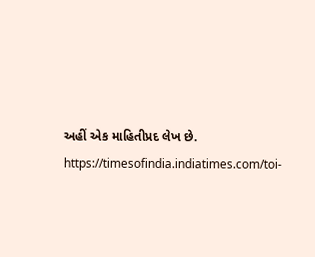અહીં એક માહિતીપ્રદ લેખ છે. https://timesofindia.indiatimes.com/toi-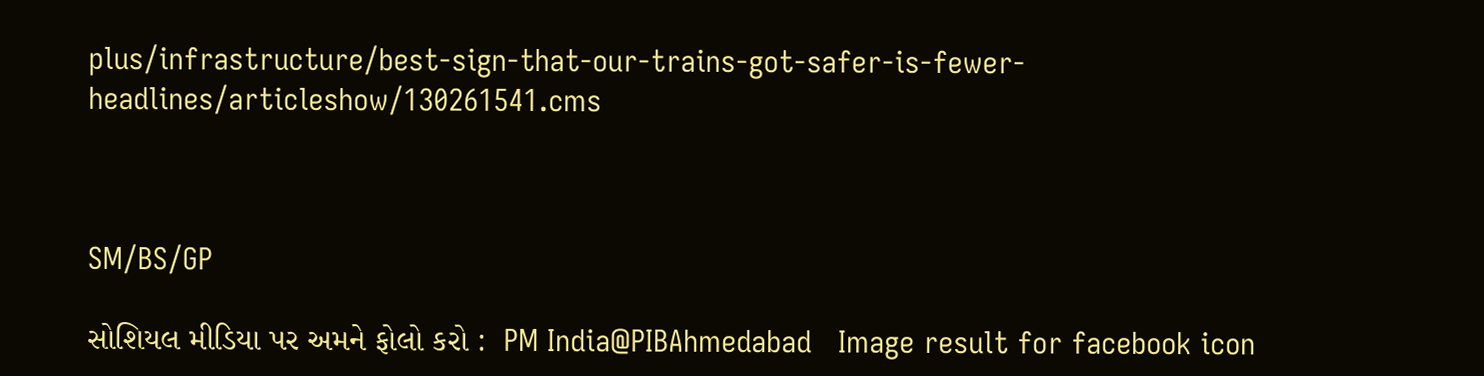plus/infrastructure/best-sign-that-our-trains-got-safer-is-fewer-headlines/articleshow/130261541.cms



SM/BS/GP

સોશિયલ મીડિયા પર અમને ફોલો કરો :  PM India@PIBAhmedabad   Image result for facebook icon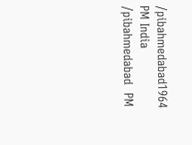/pibahmedabad1964   PM India /pibahmedabad  PM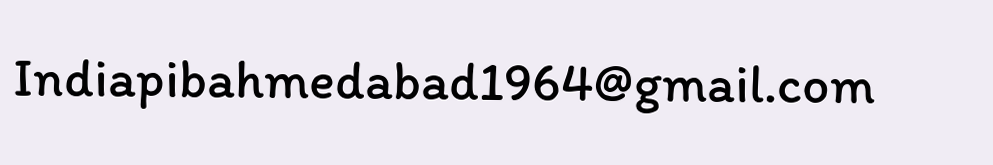Indiapibahmedabad1964@gmail.com